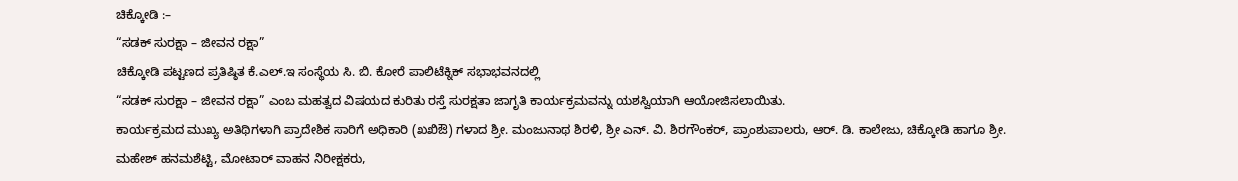ಚಿಕ್ಕೋಡಿ :–
“ಸಡಕ್ ಸುರಕ್ಷಾ – ಜೀವನ ರಕ್ಷಾ”
ಚಿಕ್ಕೋಡಿ ಪಟ್ಟಣದ ಪ್ರತಿಷ್ಠಿತ ಕೆ.ಎಲ್.ಇ ಸಂಸ್ಥೆಯ ಸಿ. ಬಿ. ಕೋರೆ ಪಾಲಿಟೆಕ್ನಿಕ್ ಸಭಾಭವನದಲ್ಲಿ
“ಸಡಕ್ ಸುರಕ್ಷಾ – ಜೀವನ ರಕ್ಷಾ” ಎಂಬ ಮಹತ್ವದ ವಿಷಯದ ಕುರಿತು ರಸ್ತೆ ಸುರಕ್ಷತಾ ಜಾಗೃತಿ ಕಾರ್ಯಕ್ರಮವನ್ನು ಯಶಸ್ವಿಯಾಗಿ ಆಯೋಜಿಸಲಾಯಿತು.
ಕಾರ್ಯಕ್ರಮದ ಮುಖ್ಯ ಅತಿಥಿಗಳಾಗಿ ಪ್ರಾದೇಶಿಕ ಸಾರಿಗೆ ಅಧಿಕಾರಿ (ಖಖಿಔ) ಗಳಾದ ಶ್ರೀ. ಮಂಜುನಾಥ ಶಿರಳಿ, ಶ್ರೀ ಎನ್. ವಿ. ಶಿರಗೌಂಕರ್, ಪ್ರಾಂಶುಪಾಲರು, ಆರ್. ಡಿ. ಕಾಲೇಜು, ಚಿಕ್ಕೋಡಿ ಹಾಗೂ ಶ್ರೀ. ಮಹೇಶ್ ಹನಮಶೆಟ್ಟಿ, ಮೋಟಾರ್ ವಾಹನ ನಿರೀಕ್ಷಕರು,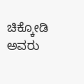ಚಿಕ್ಕೋಡಿ ಅವರು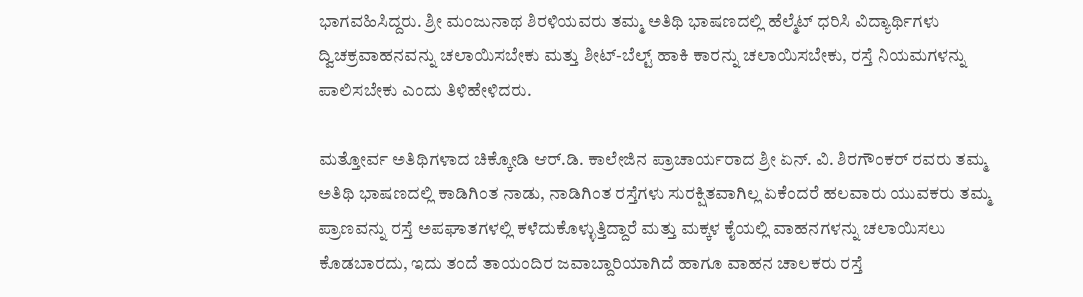ಭಾಗವಹಿಸಿದ್ದರು. ಶ್ರೀ ಮಂಜುನಾಥ ಶಿರಳಿಯವರು ತಮ್ಮ ಅತಿಥಿ ಭಾಷಣದಲ್ಲಿ ಹೆಲ್ಮೆಟ್ ಧರಿಸಿ ವಿದ್ಯಾರ್ಥಿಗಳು ದ್ವಿಚಕ್ರವಾಹನವನ್ನು ಚಲಾಯಿಸಬೇಕು ಮತ್ತು ಶೀಟ್-ಬೆಲ್ಟ್ ಹಾಕಿ ಕಾರನ್ನು ಚಲಾಯಿಸಬೇಕು, ರಸ್ತೆ ನಿಯಮಗಳನ್ನು ಪಾಲಿಸಬೇಕು ಎಂದು ತಿಳಿಹೇಳಿದರು.

ಮತ್ತೋರ್ವ ಅತಿಥಿಗಳಾದ ಚಿಕ್ಕೋಡಿ ಆರ್.ಡಿ. ಕಾಲೇಜಿನ ಪ್ರಾಚಾರ್ಯರಾದ ಶ್ರೀ ಏನ್. ವಿ. ಶಿರಗೌಂಕರ್ ರವರು ತಮ್ಮ ಅತಿಥಿ ಭಾಷಣದಲ್ಲಿ ಕಾಡಿಗಿಂತ ನಾಡು, ನಾಡಿಗಿಂತ ರಸ್ತೆಗಳು ಸುರಕ್ಷಿತವಾಗಿಲ್ಲ ಏಕೆಂದರೆ ಹಲವಾರು ಯುವಕರು ತಮ್ಮ ಪ್ರಾಣವನ್ನು ರಸ್ತೆ ಅಪಘಾತಗಳಲ್ಲಿ ಕಳೆದುಕೊಳ್ಳುತ್ತಿದ್ದಾರೆ ಮತ್ತು ಮಕ್ಕಳ ಕೈಯಲ್ಲಿ ವಾಹನಗಳನ್ನು ಚಲಾಯಿಸಲು ಕೊಡಬಾರದು, ಇದು ತಂದೆ ತಾಯಂದಿರ ಜವಾಬ್ದಾರಿಯಾಗಿದೆ ಹಾಗೂ ವಾಹನ ಚಾಲಕರು ರಸ್ತೆ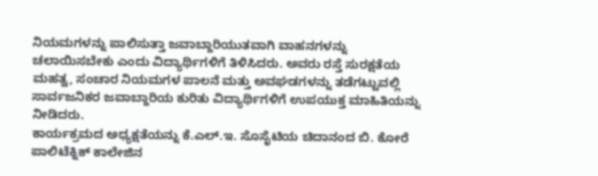ನಿಯಮಗಳನ್ನು ಪಾಲಿಸುತ್ತಾ ಜವಾಬ್ದಾರಿಯುತವಾಗಿ ವಾಹನಗಳನ್ನು ಚಲಾಯಿಸಬೇಕು ಎಂದು ವಿದ್ಯಾರ್ಥಿಗಳಿಗೆ ತಿಳಿಸಿದರು. ಅವರು ರಸ್ತೆ ಸುರಕ್ಷತೆಯ ಮಹತ್ವ, ಸಂಚಾರ ನಿಯಮಗಳ ಪಾಲನೆ ಮತ್ತು ಅವಘಡಗಳನ್ನು ತಡೆಗಟ್ಟುವಲ್ಲಿ ಸಾರ್ವಜನಿಕರ ಜವಾಬ್ದಾರಿಯ ಕುರಿತು ವಿದ್ಯಾರ್ಥಿಗಳಿಗೆ ಉಪಯುಕ್ತ ಮಾಹಿತಿಯನ್ನು ನೀಡಿದರು.
ಕಾರ್ಯಕ್ರಮದ ಅಧ್ಯಕ್ಷತೆಯನ್ನು ಕೆ.ಎಲ್.ಇ. ಸೊಸೈಟಿಯ ಚಿದಾನಂದ ಬಿ. ಕೋರೆ ಪಾಲಿಟೆಕ್ನಿಕ್ ಕಾಲೇಜಿನ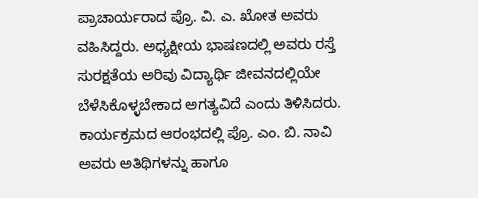ಪ್ರಾಚಾರ್ಯರಾದ ಪ್ರೊ. ವಿ. ಎ. ಖೋತ ಅವರು ವಹಿಸಿದ್ದರು. ಅಧ್ಯಕ್ಷೀಯ ಭಾಷಣದಲ್ಲಿ ಅವರು ರಸ್ತೆ ಸುರಕ್ಷತೆಯ ಅರಿವು ವಿದ್ಯಾರ್ಥಿ ಜೀವನದಲ್ಲಿಯೇ ಬೆಳೆಸಿಕೊಳ್ಳಬೇಕಾದ ಅಗತ್ಯವಿದೆ ಎಂದು ತಿಳಿಸಿದರು.
ಕಾರ್ಯಕ್ರಮದ ಆರಂಭದಲ್ಲಿ ಪ್ರೊ. ಎಂ. ಬಿ. ನಾವಿ ಅವರು ಅತಿಥಿಗಳನ್ನು ಹಾಗೂ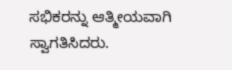ಸಭಿಕರನ್ನು ಆತ್ಮೀಯವಾಗಿ ಸ್ವಾಗತಿಸಿದರು.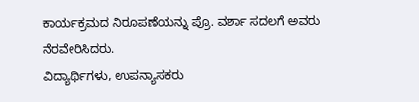ಕಾರ್ಯಕ್ರಮದ ನಿರೂಪಣೆಯನ್ನು ಪ್ರೊ. ವರ್ಶಾ ಸದಲಗೆ ಅವರು ನೆರವೇರಿಸಿದರು.
ವಿದ್ಯಾರ್ಥಿಗಳು, ಉಪನ್ಯಾಸಕರು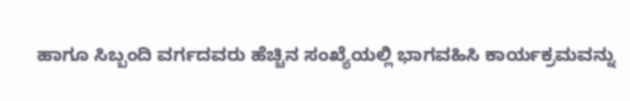ಹಾಗೂ ಸಿಬ್ಬಂದಿ ವರ್ಗದವರು ಹೆಚ್ಚಿನ ಸಂಖ್ಯೆಯಲ್ಲಿ ಭಾಗವಹಿಸಿ ಕಾರ್ಯಕ್ರಮವನ್ನು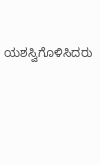ಯಶಸ್ವಿಗೊಳಿಸಿದರು